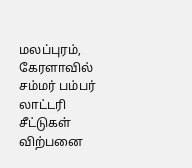மலப்புரம், கேரளாவில் சம்மர் பம்பர் லாட்டரி சீட்டுகள் விற்பனை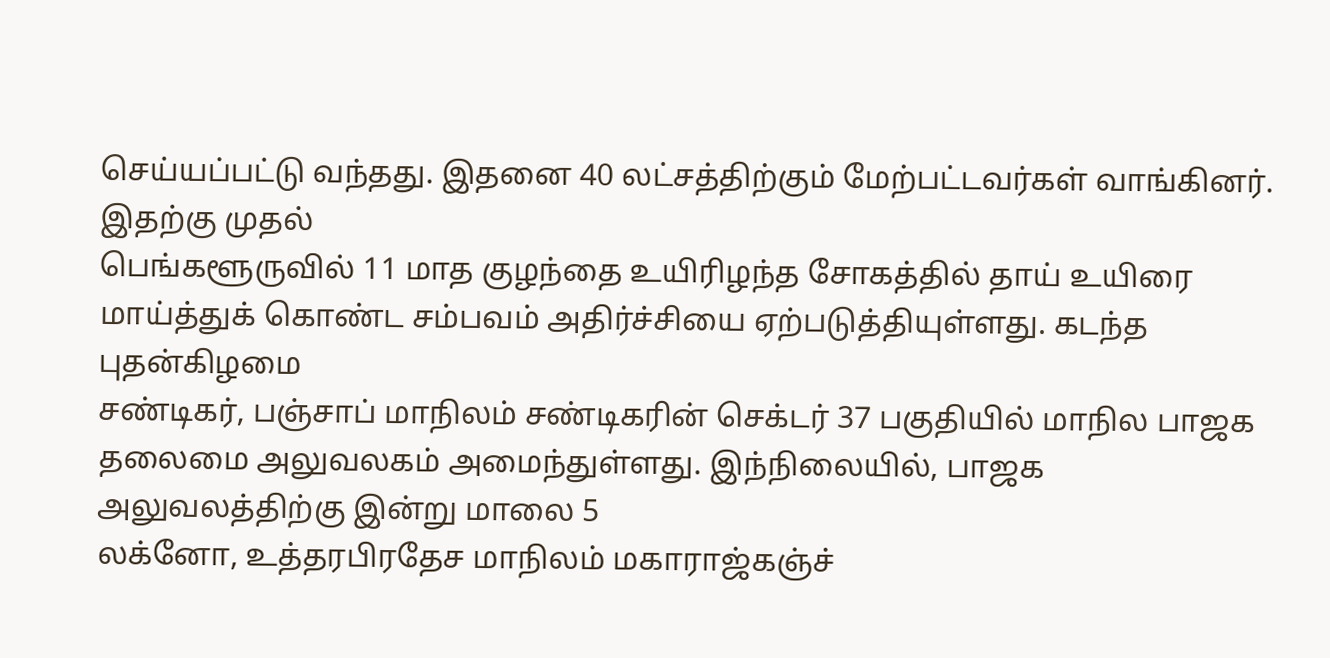செய்யப்பட்டு வந்தது. இதனை 40 லட்சத்திற்கும் மேற்பட்டவர்கள் வாங்கினர். இதற்கு முதல்
பெங்களூருவில் 11 மாத குழந்தை உயிரிழந்த சோகத்தில் தாய் உயிரை மாய்த்துக் கொண்ட சம்பவம் அதிர்ச்சியை ஏற்படுத்தியுள்ளது. கடந்த புதன்கிழமை
சண்டிகர், பஞ்சாப் மாநிலம் சண்டிகரின் செக்டர் 37 பகுதியில் மாநில பாஜக தலைமை அலுவலகம் அமைந்துள்ளது. இந்நிலையில், பாஜக அலுவலத்திற்கு இன்று மாலை 5
லக்னோ, உத்தரபிரதேச மாநிலம் மகாராஜ்கஞ்ச்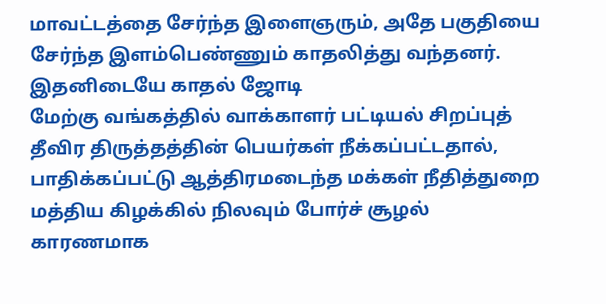மாவட்டத்தை சேர்ந்த இளைஞரும், அதே பகுதியை சேர்ந்த இளம்பெண்ணும் காதலித்து வந்தனர். இதனிடையே காதல் ஜோடி
மேற்கு வங்கத்தில் வாக்காளர் பட்டியல் சிறப்புத் தீவிர திருத்தத்தின் பெயர்கள் நீக்கப்பட்டதால், பாதிக்கப்பட்டு ஆத்திரமடைந்த மக்கள் நீதித்துறை
மத்திய கிழக்கில் நிலவும் போர்ச் சூழல் காரணமாக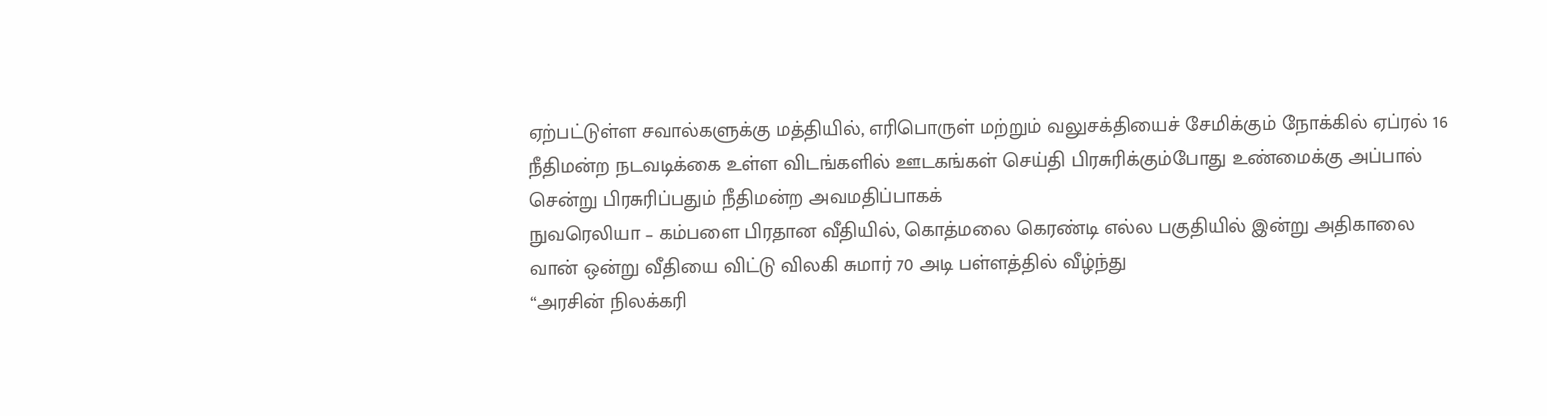ஏற்பட்டுள்ள சவால்களுக்கு மத்தியில், எரிபொருள் மற்றும் வலுசக்தியைச் சேமிக்கும் நோக்கில் ஏப்ரல் 16
நீதிமன்ற நடவடிக்கை உள்ள விடங்களில் ஊடகங்கள் செய்தி பிரசுரிக்கும்போது உண்மைக்கு அப்பால் சென்று பிரசுரிப்பதும் நீதிமன்ற அவமதிப்பாகக்
நுவரெலியா – கம்பளை பிரதான வீதியில், கொத்மலை கெரண்டி எல்ல பகுதியில் இன்று அதிகாலை வான் ஒன்று வீதியை விட்டு விலகி சுமார் 70 அடி பள்ளத்தில் வீழ்ந்து
“அரசின் நிலக்கரி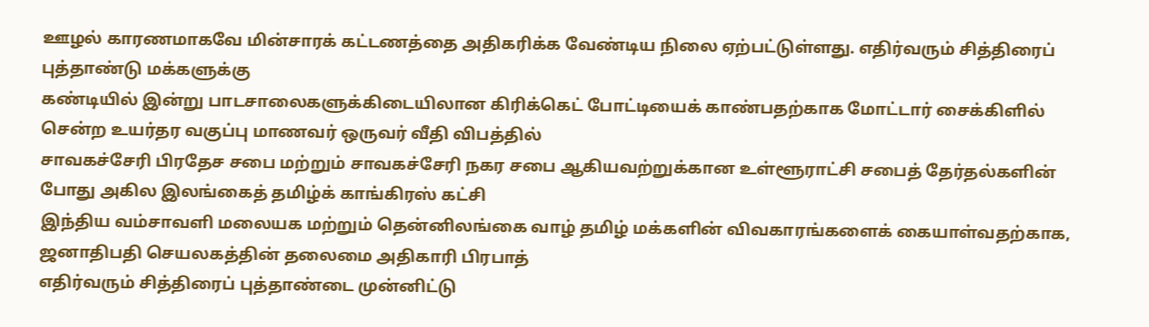ஊழல் காரணமாகவே மின்சாரக் கட்டணத்தை அதிகரிக்க வேண்டிய நிலை ஏற்பட்டுள்ளது. எதிர்வரும் சித்திரைப் புத்தாண்டு மக்களுக்கு
கண்டியில் இன்று பாடசாலைகளுக்கிடையிலான கிரிக்கெட் போட்டியைக் காண்பதற்காக மோட்டார் சைக்கிளில் சென்ற உயர்தர வகுப்பு மாணவர் ஒருவர் வீதி விபத்தில்
சாவகச்சேரி பிரதேச சபை மற்றும் சாவகச்சேரி நகர சபை ஆகியவற்றுக்கான உள்ளூராட்சி சபைத் தேர்தல்களின் போது அகில இலங்கைத் தமிழ்க் காங்கிரஸ் கட்சி
இந்திய வம்சாவளி மலையக மற்றும் தென்னிலங்கை வாழ் தமிழ் மக்களின் விவகாரங்களைக் கையாள்வதற்காக, ஜனாதிபதி செயலகத்தின் தலைமை அதிகாரி பிரபாத்
எதிர்வரும் சித்திரைப் புத்தாண்டை முன்னிட்டு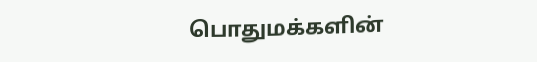பொதுமக்களின்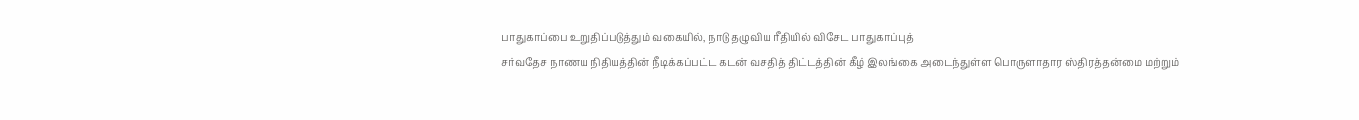பாதுகாப்பை உறுதிப்படுத்தும் வகையில், நாடு தழுவிய ரீதியில் விசேட பாதுகாப்புத்
சர்வதேச நாணய நிதியத்தின் நீடிக்கப்பட்ட கடன் வசதித் திட்டத்தின் கீழ் இலங்கை அடைந்துள்ள பொருளாதார ஸ்திரத்தன்மை மற்றும்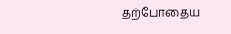தற்போதைய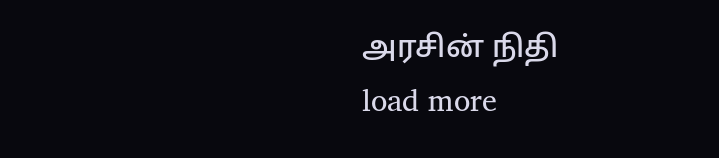அரசின் நிதி
load more